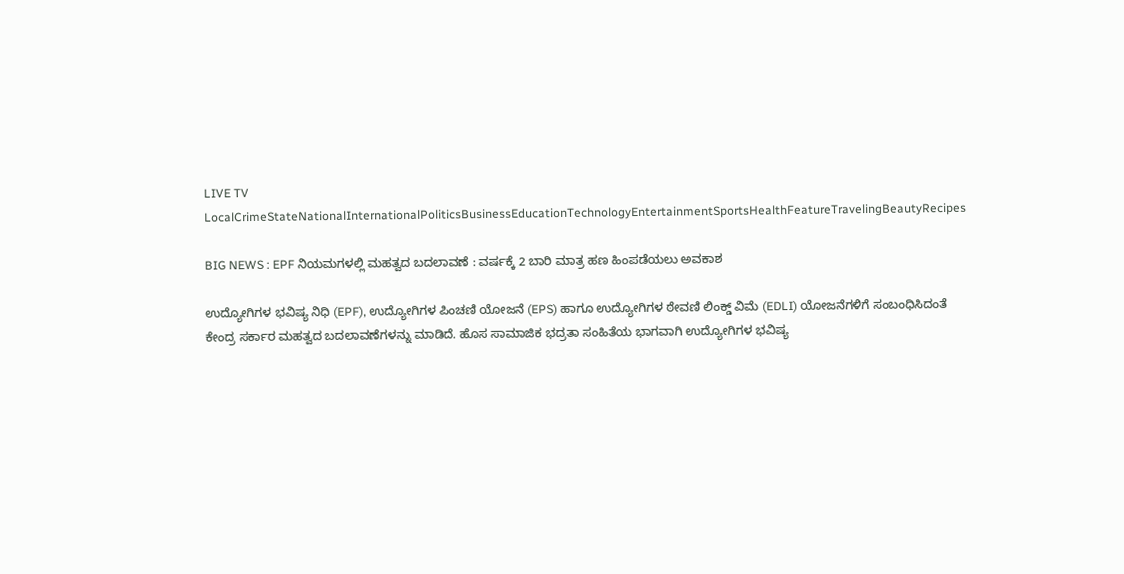LIVE TV LocalCrimeStateNationalInternationalPoliticsBusinessEducationTechnologyEntertainmentSportsHealthFeatureTravelingBeautyRecipes

BIG NEWS : EPF ನಿಯಮಗಳಲ್ಲಿ ಮಹತ್ವದ ಬದಲಾವಣೆ : ವರ್ಷಕ್ಕೆ 2 ಬಾರಿ ಮಾತ್ರ ಹಣ ಹಿಂಪಡೆಯಲು ಅವಕಾಶ

ಉದ್ಯೋಗಿಗಳ ಭವಿಷ್ಯ ನಿಧಿ (EPF), ಉದ್ಯೋಗಿಗಳ ಪಿಂಚಣಿ ಯೋಜನೆ (EPS) ಹಾಗೂ ಉದ್ಯೋಗಿಗಳ ಠೇವಣಿ ಲಿಂಕ್ಡ್ ವಿಮೆ (EDLI) ಯೋಜನೆಗಳಿಗೆ ಸಂಬಂಧಿಸಿದಂತೆ ಕೇಂದ್ರ ಸರ್ಕಾರ ಮಹತ್ವದ ಬದಲಾವಣೆಗಳನ್ನು ಮಾಡಿದೆ. ಹೊಸ ಸಾಮಾಜಿಕ ಭದ್ರತಾ ಸಂಹಿತೆಯ ಭಾಗವಾಗಿ ಉದ್ಯೋಗಿಗಳ ಭವಿಷ್ಯ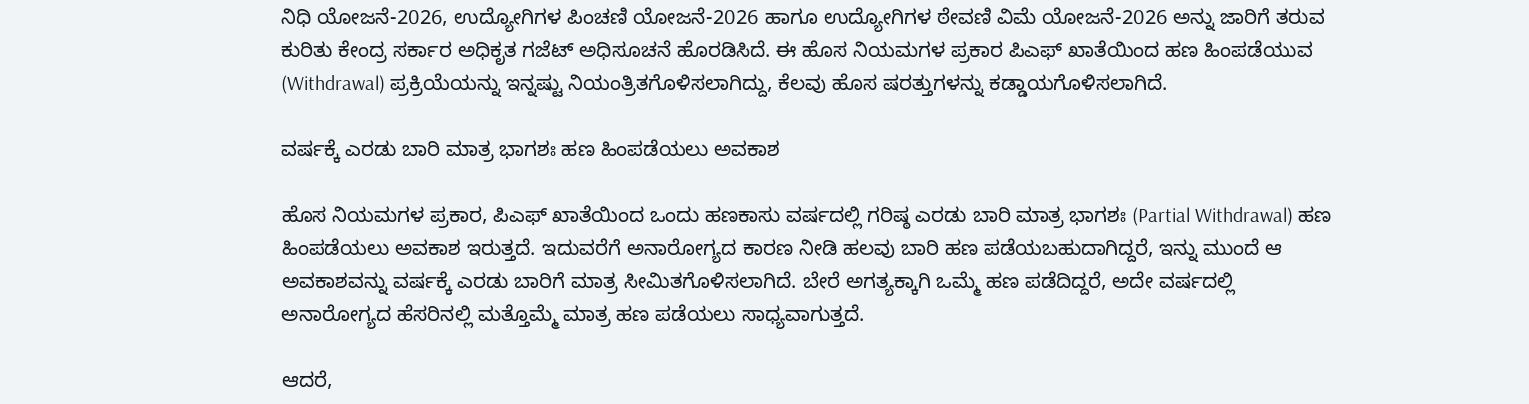ನಿಧಿ ಯೋಜನೆ-2026, ಉದ್ಯೋಗಿಗಳ ಪಿಂಚಣಿ ಯೋಜನೆ-2026 ಹಾಗೂ ಉದ್ಯೋಗಿಗಳ ಠೇವಣಿ ವಿಮೆ ಯೋಜನೆ-2026 ಅನ್ನು ಜಾರಿಗೆ ತರುವ ಕುರಿತು ಕೇಂದ್ರ ಸರ್ಕಾರ ಅಧಿಕೃತ ಗಜೆಟ್ ಅಧಿಸೂಚನೆ ಹೊರಡಿಸಿದೆ. ಈ ಹೊಸ ನಿಯಮಗಳ ಪ್ರಕಾರ ಪಿಎಫ್ ಖಾತೆಯಿಂದ ಹಣ ಹಿಂಪಡೆಯುವ (Withdrawal) ಪ್ರಕ್ರಿಯೆಯನ್ನು ಇನ್ನಷ್ಟು ನಿಯಂತ್ರಿತಗೊಳಿಸಲಾಗಿದ್ದು, ಕೆಲವು ಹೊಸ ಷರತ್ತುಗಳನ್ನು ಕಡ್ಡಾಯಗೊಳಿಸಲಾಗಿದೆ.

ವರ್ಷಕ್ಕೆ ಎರಡು ಬಾರಿ ಮಾತ್ರ ಭಾಗಶಃ ಹಣ ಹಿಂಪಡೆಯಲು ಅವಕಾಶ

ಹೊಸ ನಿಯಮಗಳ ಪ್ರಕಾರ, ಪಿಎಫ್ ಖಾತೆಯಿಂದ ಒಂದು ಹಣಕಾಸು ವರ್ಷದಲ್ಲಿ ಗರಿಷ್ಠ ಎರಡು ಬಾರಿ ಮಾತ್ರ ಭಾಗಶಃ (Partial Withdrawal) ಹಣ ಹಿಂಪಡೆಯಲು ಅವಕಾಶ ಇರುತ್ತದೆ. ಇದುವರೆಗೆ ಅನಾರೋಗ್ಯದ ಕಾರಣ ನೀಡಿ ಹಲವು ಬಾರಿ ಹಣ ಪಡೆಯಬಹುದಾಗಿದ್ದರೆ, ಇನ್ನು ಮುಂದೆ ಆ ಅವಕಾಶವನ್ನು ವರ್ಷಕ್ಕೆ ಎರಡು ಬಾರಿಗೆ ಮಾತ್ರ ಸೀಮಿತಗೊಳಿಸಲಾಗಿದೆ. ಬೇರೆ ಅಗತ್ಯಕ್ಕಾಗಿ ಒಮ್ಮೆ ಹಣ ಪಡೆದಿದ್ದರೆ, ಅದೇ ವರ್ಷದಲ್ಲಿ ಅನಾರೋಗ್ಯದ ಹೆಸರಿನಲ್ಲಿ ಮತ್ತೊಮ್ಮೆ ಮಾತ್ರ ಹಣ ಪಡೆಯಲು ಸಾಧ್ಯವಾಗುತ್ತದೆ.

ಆದರೆ,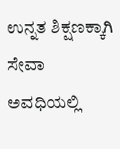ಉನ್ನತ ಶಿಕ್ಷಣಕ್ಕಾಗಿ ಸೇವಾ ಅವಧಿಯಲ್ಲಿ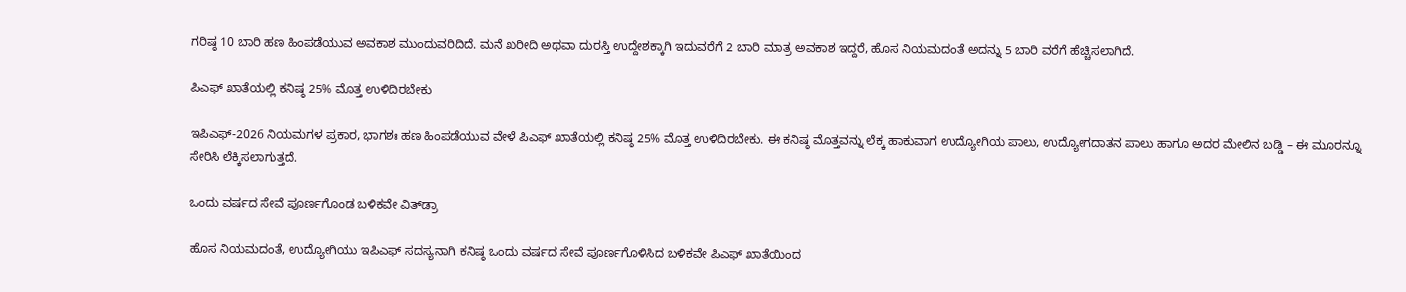ಗರಿಷ್ಠ 10 ಬಾರಿ ಹಣ ಹಿಂಪಡೆಯುವ ಅವಕಾಶ ಮುಂದುವರಿದಿದೆ. ಮನೆ ಖರೀದಿ ಅಥವಾ ದುರಸ್ತಿ ಉದ್ದೇಶಕ್ಕಾಗಿ ಇದುವರೆಗೆ 2 ಬಾರಿ ಮಾತ್ರ ಅವಕಾಶ ಇದ್ದರೆ, ಹೊಸ ನಿಯಮದಂತೆ ಅದನ್ನು 5 ಬಾರಿ ವರೆಗೆ ಹೆಚ್ಚಿಸಲಾಗಿದೆ.

ಪಿಎಫ್ ಖಾತೆಯಲ್ಲಿ ಕನಿಷ್ಠ 25% ಮೊತ್ತ ಉಳಿದಿರಬೇಕು

ಇಪಿಎಫ್-2026 ನಿಯಮಗಳ ಪ್ರಕಾರ, ಭಾಗಶಃ ಹಣ ಹಿಂಪಡೆಯುವ ವೇಳೆ ಪಿಎಫ್ ಖಾತೆಯಲ್ಲಿ ಕನಿಷ್ಠ 25% ಮೊತ್ತ ಉಳಿದಿರಬೇಕು. ಈ ಕನಿಷ್ಠ ಮೊತ್ತವನ್ನು ಲೆಕ್ಕ ಹಾಕುವಾಗ ಉದ್ಯೋಗಿಯ ಪಾಲು, ಉದ್ಯೋಗದಾತನ ಪಾಲು ಹಾಗೂ ಅದರ ಮೇಲಿನ ಬಡ್ಡಿ – ಈ ಮೂರನ್ನೂ ಸೇರಿಸಿ ಲೆಕ್ಕಿಸಲಾಗುತ್ತದೆ.

ಒಂದು ವರ್ಷದ ಸೇವೆ ಪೂರ್ಣಗೊಂಡ ಬಳಿಕವೇ ವಿತ್‌ಡ್ರಾ

ಹೊಸ ನಿಯಮದಂತೆ, ಉದ್ಯೋಗಿಯು ಇಪಿಎಫ್ ಸದಸ್ಯನಾಗಿ ಕನಿಷ್ಠ ಒಂದು ವರ್ಷದ ಸೇವೆ ಪೂರ್ಣಗೊಳಿಸಿದ ಬಳಿಕವೇ ಪಿಎಫ್ ಖಾತೆಯಿಂದ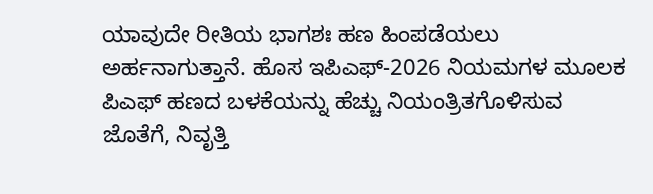ಯಾವುದೇ ರೀತಿಯ ಭಾಗಶಃ ಹಣ ಹಿಂಪಡೆಯಲು ಅರ್ಹನಾಗುತ್ತಾನೆ. ಹೊಸ ಇಪಿಎಫ್-2026 ನಿಯಮಗಳ ಮೂಲಕ ಪಿಎಫ್ ಹಣದ ಬಳಕೆಯನ್ನು ಹೆಚ್ಚು ನಿಯಂತ್ರಿತಗೊಳಿಸುವ ಜೊತೆಗೆ, ನಿವೃತ್ತಿ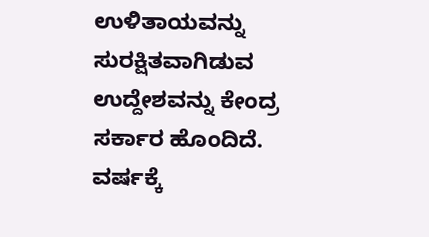ಉಳಿತಾಯವನ್ನು ಸುರಕ್ಷಿತವಾಗಿಡುವ ಉದ್ದೇಶವನ್ನು ಕೇಂದ್ರ ಸರ್ಕಾರ ಹೊಂದಿದೆ. ವರ್ಷಕ್ಕೆ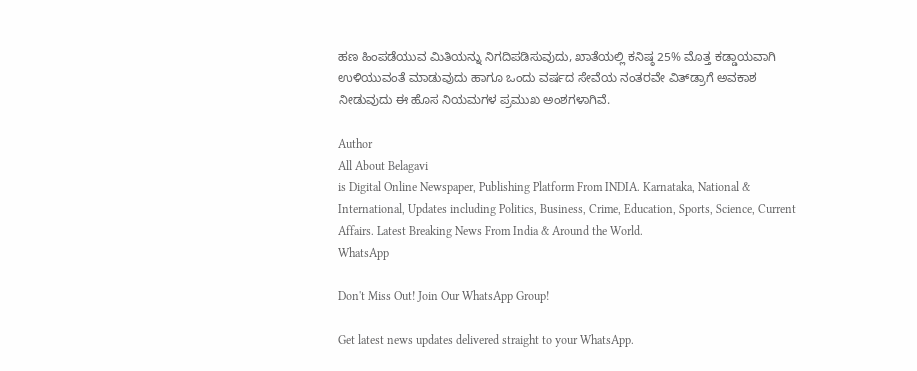ಹಣ ಹಿಂಪಡೆಯುವ ಮಿತಿಯನ್ನು ನಿಗದಿಪಡಿಸುವುದು, ಖಾತೆಯಲ್ಲಿ ಕನಿಷ್ಠ 25% ಮೊತ್ತ ಕಡ್ಡಾಯವಾಗಿ ಉಳಿಯುವಂತೆ ಮಾಡುವುದು ಹಾಗೂ ಒಂದು ವರ್ಷದ ಸೇವೆಯ ನಂತರವೇ ವಿತ್‌ಡ್ರಾಗೆ ಅವಕಾಶ ನೀಡುವುದು ಈ ಹೊಸ ನಿಯಮಗಳ ಪ್ರಮುಖ ಅಂಶಗಳಾಗಿವೆ.

Author
All About Belagavi
is Digital Online Newspaper, Publishing Platform From INDIA. Karnataka, National & International, Updates including Politics, Business, Crime, Education, Sports, Science, Current Affairs. Latest Breaking News From India & Around the World.
WhatsApp

Don't Miss Out! Join Our WhatsApp Group!

Get latest news updates delivered straight to your WhatsApp.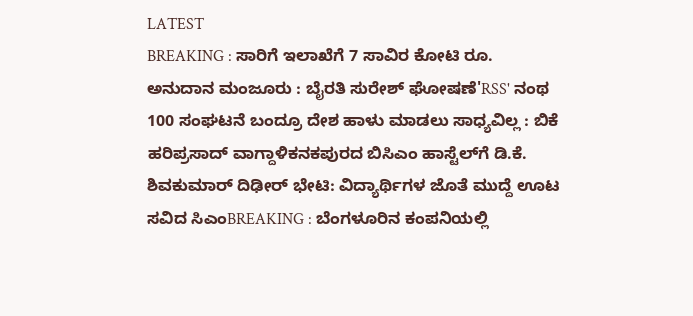LATEST
BREAKING : ಸಾರಿಗೆ ಇಲಾಖೆಗೆ 7 ಸಾವಿರ ಕೋಟಿ ರೂ. ಅನುದಾನ ಮಂಜೂರು : ಬೈರತಿ ಸುರೇಶ್ ಘೋಷಣೆ'RSS' ನಂಥ 100 ಸಂಘಟನೆ ಬಂದ್ರೂ ದೇಶ ಹಾಳು ಮಾಡಲು ಸಾಧ್ಯವಿಲ್ಲ : ಬಿಕೆ ಹರಿಪ್ರಸಾದ್ ವಾಗ್ದಾಳಿಕನಕಪುರದ ಬಿಸಿಎಂ ಹಾಸ್ಟೆಲ್‌ಗೆ ಡಿ.ಕೆ. ಶಿವಕುಮಾರ್ ದಿಢೀರ್ ಭೇಟಿ: ವಿದ್ಯಾರ್ಥಿಗಳ ಜೊತೆ ಮುದ್ದೆ ಊಟ ಸವಿದ ಸಿಎಂBREAKING : ಬೆಂಗಳೂರಿನ ಕಂಪನಿಯಲ್ಲಿ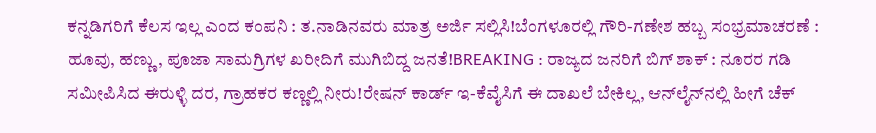ಕನ್ನಡಿಗರಿಗೆ ಕೆಲಸ ಇಲ್ಲ ಎಂದ ಕಂಪನಿ : ತ.ನಾಡಿನವರು ಮಾತ್ರ ಅರ್ಜಿ ಸಲ್ಲಿಸಿ!ಬೆಂಗಳೂರಲ್ಲಿ ಗೌರಿ-ಗಣೇಶ ಹಬ್ಬ ಸಂಭ್ರಮಾಚರಣೆ : ಹೂವು, ಹಣ್ಣು, ಪೂಜಾ ಸಾಮಗ್ರಿಗಳ ಖರೀದಿಗೆ ಮುಗಿಬಿದ್ದ ಜನತೆ!BREAKING : ರಾಜ್ಯದ ಜನರಿಗೆ ಬಿಗ್ ಶಾಕ್ : ನೂರರ ಗಡಿ ಸಮೀಪಿಸಿದ ಈರುಳ್ಳಿ ದರ, ಗ್ರಾಹಕರ ಕಣ್ಣಲ್ಲಿ ನೀರು!ರೇಷನ್‌ ಕಾರ್ಡ್‌ ಇ-ಕೆವೈಸಿಗೆ ಈ ದಾಖಲೆ ಬೇಕಿಲ್ಲ, ಆನ್‌ಲೈನ್‌ನಲ್ಲಿ ಹೀಗೆ ಚೆಕ್‌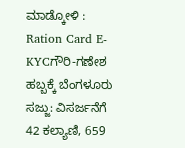ಮಾಡ್ಕೋಳಿ : Ration Card E-KYCಗೌರಿ-ಗಣೇಶ ಹಬ್ಬಕ್ಕೆ ಬೆಂಗಳೂರು ಸಜ್ಜು: ವಿಸರ್ಜನೆಗೆ 42 ಕಲ್ಯಾಣಿ, 659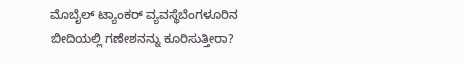ಮೊಬೈಲ್ ಟ್ಯಾಂಕರ್ ವ್ಯವಸ್ಥೆಬೆಂಗಳೂರಿನ ಬೀದಿಯಲ್ಲಿ ಗಣೇಶನನ್ನು ಕೂರಿಸುತ್ತೀರಾ?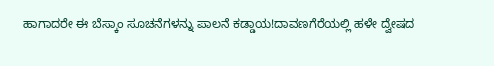ಹಾಗಾದರೇ ಈ ಬೆಸ್ಕಾಂ ಸೂಚನೆಗಳನ್ನು ಪಾಲನೆ ಕಡ್ಡಾಯ!ದಾವಣಗೆರೆಯಲ್ಲಿ ಹಳೇ ದ್ವೇಷದ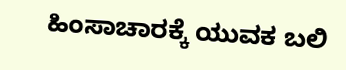ಹಿಂಸಾಚಾರಕ್ಕೆ ಯುವಕ ಬಲಿ